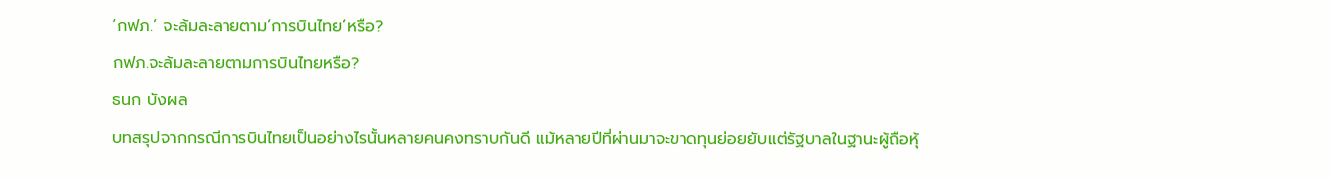‘กฟภ.’ จะล้มละลายตาม’การบินไทย’หรือ?
กฟภ.จะล้มละลายตามการบินไทยหรือ?
ธนก บังผล
บทสรุปจากกรณีการบินไทยเป็นอย่างไรนั้นหลายคนคงทราบกันดี แม้หลายปีที่ผ่านมาจะขาดทุนย่อยยับแต่รัฐบาลในฐานะผู้ถือหุ้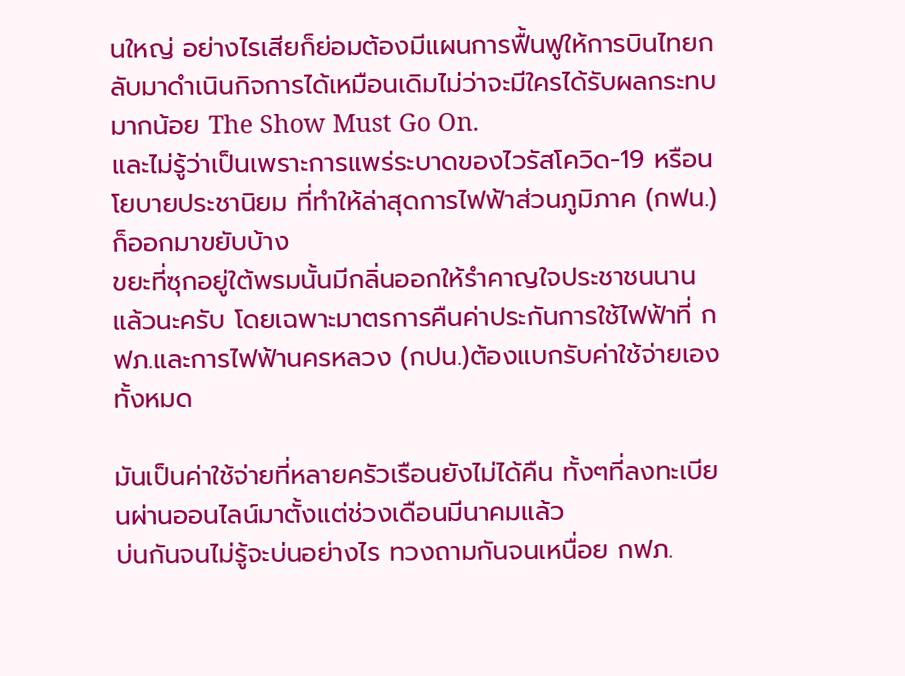นใหญ่ อย่างไรเสียก็ย่อมต้องมีแผนการฟื้นฟูให้การบินไทยกลับมาดำเนินกิจการได้เหมือนเดิมไม่ว่าจะมีใครได้รับผลกระทบมากน้อย The Show Must Go On.
และไม่รู้ว่าเป็นเพราะการแพร่ระบาดของไวรัสโควิด-19 หรือนโยบายประชานิยม ที่ทำให้ล่าสุดการไฟฟ้าส่วนภูมิภาค (กฟน.) ก็ออกมาขยับบ้าง
ขยะที่ซุกอยู่ใต้พรมนั้นมีกลิ่นออกให้รำคาญใจประชาชนนานแล้วนะครับ โดยเฉพาะมาตรการคืนค่าประกันการใช้ไฟฟ้าที่ กฟภ.และการไฟฟ้านครหลวง (กปน.)ต้องแบกรับค่าใช้จ่ายเองทั้งหมด

มันเป็นค่าใช้จ่ายที่หลายครัวเรือนยังไม่ได้คืน ทั้งๆที่ลงทะเบียนผ่านออนไลน์มาตั้งแต่ช่วงเดือนมีนาคมแล้ว
บ่นกันจนไม่รู้จะบ่นอย่างไร ทวงถามกันจนเหนื่อย กฟภ.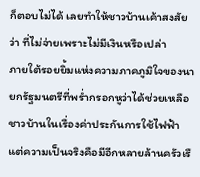ก็ตอบไม่ได้ เลยทำให้ชาวบ้านเค้าสงสัยว่า ที่ไม่จ่ายเพราะไม่มีเงินหรือเปล่า
ภายใต้รอยยิ้มแห่งความภาคภูมิใจของนายกรัฐมนตรีที่พร่ำกรอกหูว่าได้ช่วยเหลือชาวบ้านในเรื่องค่าประกันการใช้ไฟฟ้า แต่ความเป็นจริงคือมีอีกหลายล้านครัวเรื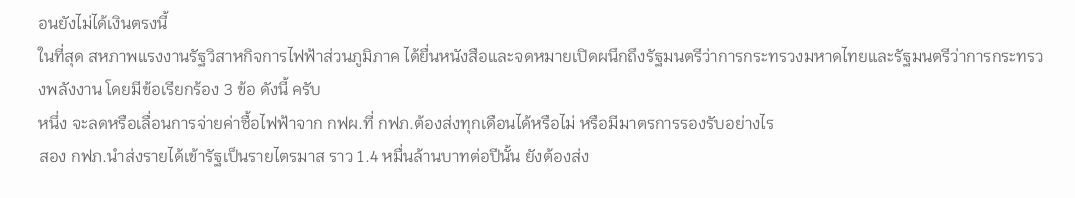อนยังไม่ได้เงินตรงนี้
ในที่สุด สหภาพแรงงานรัฐวิสาหกิจการไฟฟ้าส่วนภูมิภาค ได้ยื่นหนังสือและจดหมายเปิดผนึกถึงรัฐมนตรีว่าการกระทรวงมหาดไทยและรัฐมนตรีว่าการกระทรวงพลังงาน โดยมีข้อเรียกร้อง 3 ข้อ ดังนี้ ครับ
หนึ่ง จะลดหรือเลื่อนการจ่ายค่าซื้อไฟฟ้าจาก กฟผ.ที่ กฟภ.ต้องส่งทุกเดือนได้หรือไม่ หรือมีมาตรการรองรับอย่างไร
สอง กฟภ.นำส่งรายได้เข้ารัฐเป็นรายไตรมาส ราว 1.4 หมื่นล้านบาทต่อปีนั้น ยังต้องส่ง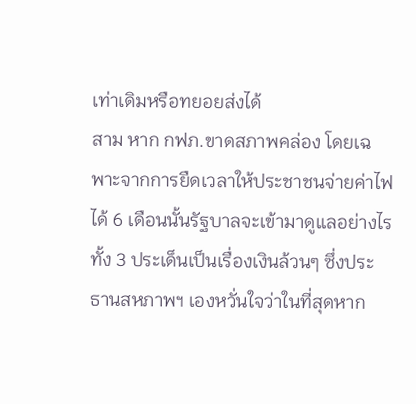เท่าเดิมหรือทยอยส่งได้
สาม หาก กฟภ.ขาดสภาพคล่อง โดยเฉพาะจากการยืดเวลาให้ประชาชนจ่ายค่าไฟได้ 6 เดือนนั้นรัฐบาลจะเข้ามาดูแลอย่างไร
ทั้ง 3 ประเด็นเป็นเรื่องเงินล้วนๆ ซึ่งประธานสหภาพฯ เองหวั่นใจว่าในที่สุดหาก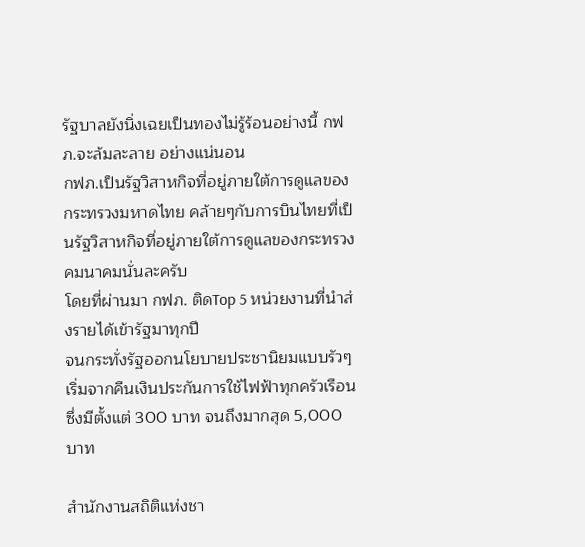รัฐบาลยังนิ่งเฉยเป็นทองไม่รู้ร้อนอย่างนี้ กฟภ.จะล้มละลาย อย่างแน่นอน
กฟภ.เป็นรัฐวิสาหกิจที่อยู่ภายใต้การดูแลของกระทรวงมหาดไทย คล้ายๆกับการบินไทยที่เป็นรัฐวิสาหกิจที่อยู่ภายใต้การดูแลของกระทรวงคมนาคมนั่นละครับ
โดยที่ผ่านมา กฟภ. ติดTop 5 หน่วยงานที่นำส่งรายได้เข้ารัฐมาทุกปี
จนกระทั่งรัฐออกนโยบายประชานิยมแบบรัวๆ เริ่มจากคืนเงินประกันการใช้ไฟฟ้าทุกครัวเรือน ซึ่งมีตั้งแต่ 300 บาท จนถึงมากสุด 5,000 บาท

สำนักงานสถิติแห่งชา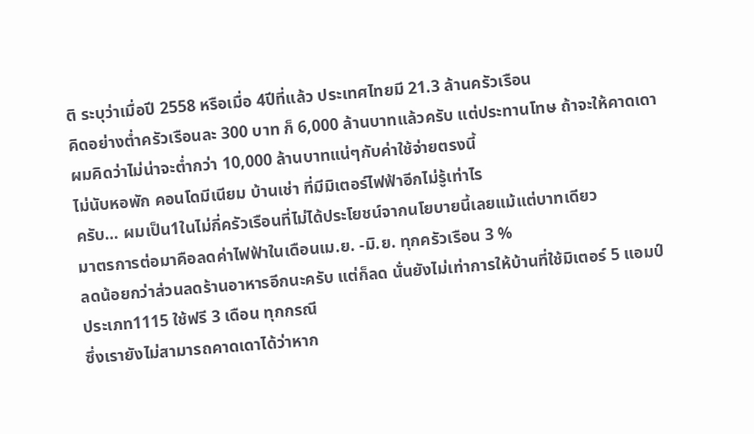ติ ระบุว่าเมื่อปี 2558 หรือเมื่อ 4ปีที่แล้ว ประเทศไทยมี 21.3 ล้านครัวเรือน
คิดอย่างต่ำครัวเรือนละ 300 บาท ก็ 6,000 ล้านบาทแล้วครับ แต่ประทานโทษ ถ้าจะให้คาดเดาผมคิดว่าไม่น่าจะต่ำกว่า 10,000 ล้านบาทแน่ๆกับค่าใช้จ่ายตรงนี้
ไม่นับหอพัก คอนโดมีเนียม บ้านเช่า ที่มีมิเตอร์ไฟฟ้าอีกไม่รู้เท่าไร
ครับ… ผมเป็น1ในไม่กี่ครัวเรือนที่ไม่ได้ประโยชน์จากนโยบายนี้เลยแม้แต่บาทเดียว
มาตรการต่อมาคือลดค่าไฟฟ้าในเดือนเม.ย. -มิ.ย. ทุกครัวเรือน 3 %
ลดน้อยกว่าส่วนลดร้านอาหารอีกนะครับ แต่ก็ลด นั่นยังไม่เท่าการให้บ้านที่ใช้มิเตอร์ 5 แอมป์ ประเภท1115 ใช้ฟรี 3 เดือน ทุกกรณี
ซึ่งเรายังไม่สามารถคาดเดาได้ว่าหาก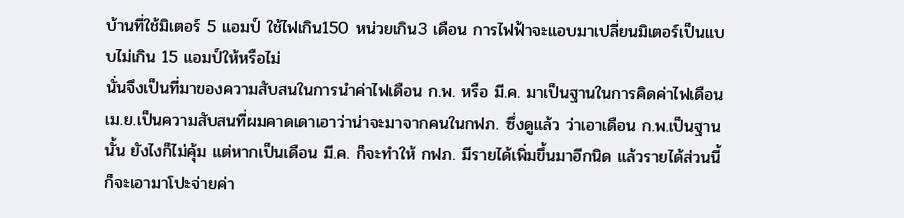บ้านที่ใช้มิเตอร์ 5 แอมป์ ใช้ไฟเกิน150 หน่วยเกิน3 เดือน การไฟฟ้าจะแอบมาเปลี่ยนมิเตอร์เป็นแบบไม่เกิน 15 แอมป์ให้หรือไม่
นั่นจึงเป็นที่มาของความสับสนในการนำค่าไฟเดือน ก.พ. หรือ มี.ค. มาเป็นฐานในการคิดค่าไฟเดือนเม.ย.เป็นความสับสนที่ผมคาดเดาเอาว่าน่าจะมาจากคนในกฟภ. ซึ่งดูแล้ว ว่าเอาเดือน ก.พ.เป็นฐานนั้น ยังไงก็ไม่คุ้ม แต่หากเป็นเดือน มี.ค. ก็จะทำให้ กฟภ. มีรายได้เพิ่มขึ้นมาอีกนิด แล้วรายได้ส่วนนี้ก็จะเอามาโปะจ่ายค่า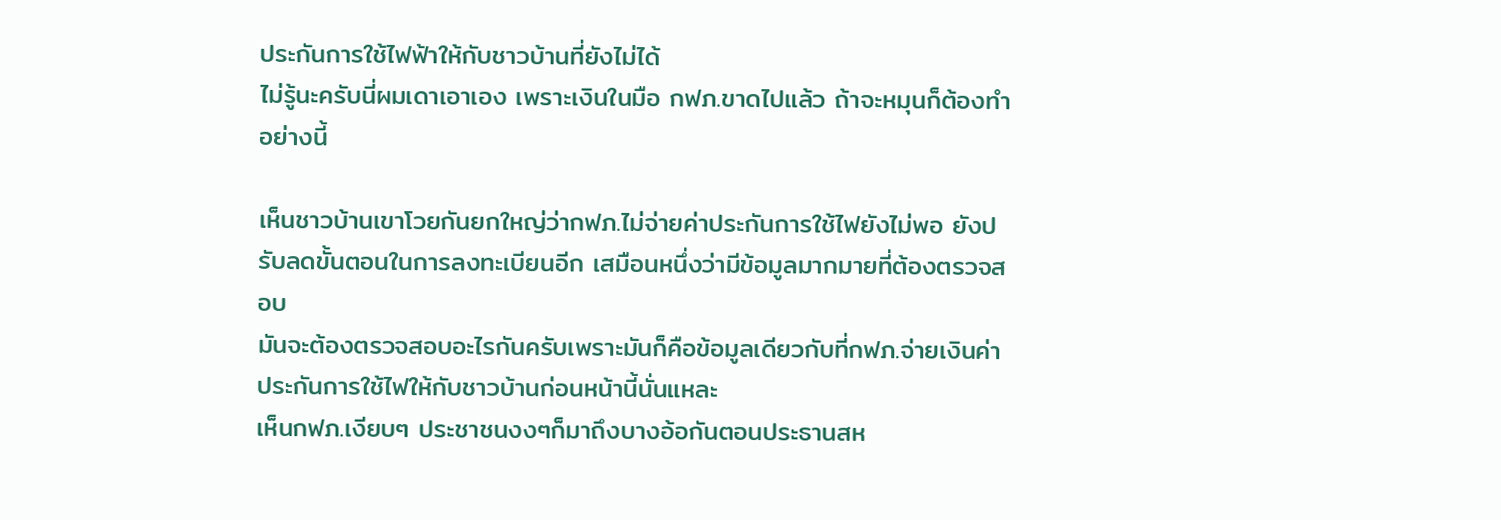ประกันการใช้ไฟฟ้าให้กับชาวบ้านที่ยังไม่ได้
ไม่รู้นะครับนี่ผมเดาเอาเอง เพราะเงินในมือ กฟภ.ขาดไปแล้ว ถ้าจะหมุนก็ต้องทำอย่างนี้

เห็นชาวบ้านเขาโวยกันยกใหญ่ว่ากฟภ.ไม่จ่ายค่าประกันการใช้ไฟยังไม่พอ ยังปรับลดขั้นตอนในการลงทะเบียนอีก เสมือนหนึ่งว่ามีข้อมูลมากมายที่ต้องตรวจสอบ
มันจะต้องตรวจสอบอะไรกันครับเพราะมันก็คือข้อมูลเดียวกับที่กฟภ.จ่ายเงินค่าประกันการใช้ไฟให้กับชาวบ้านก่อนหน้านี้นั่นแหละ
เห็นกฟภ.เงียบๆ ประชาชนงงๆก็มาถึงบางอ้อกันตอนประธานสห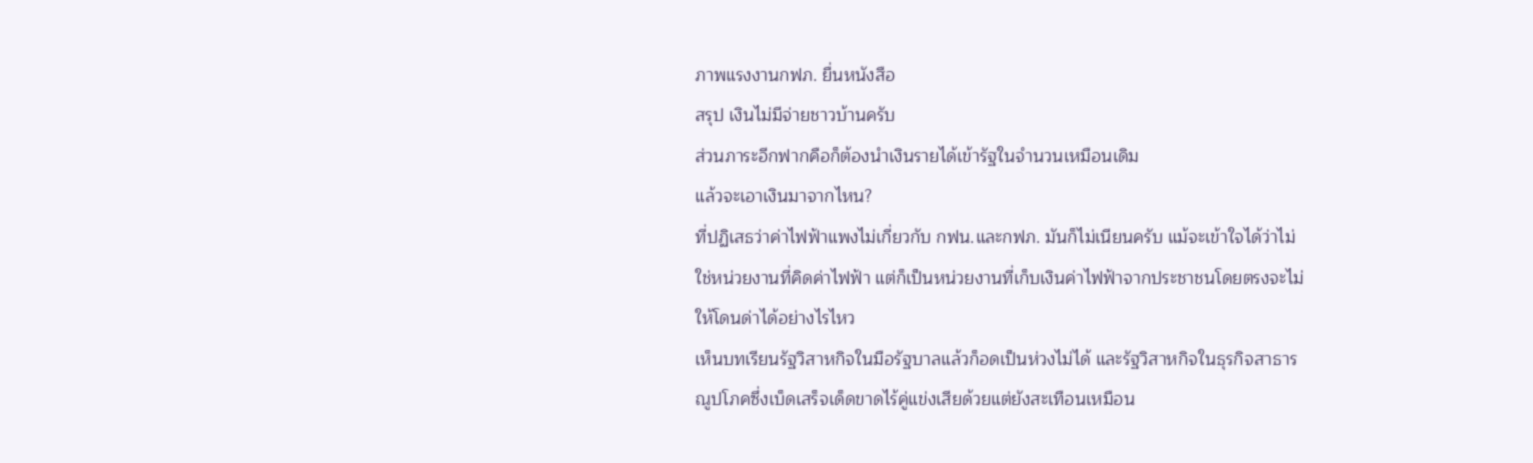ภาพแรงงานกฟภ. ยื่นหนังสือ
สรุป เงินไม่มีจ่ายชาวบ้านครับ
ส่วนภาระอีกฟากคือก็ต้องนำเงินรายได้เข้ารัฐในจำนวนเหมือนเดิม
แล้วจะเอาเงินมาจากไหน?
ที่ปฏิเสธว่าค่าไฟฟ้าแพงไม่เกี่ยวกับ กฟน.และกฟภ. มันก็ไม่เนียนครับ แม้จะเข้าใจได้ว่าไม่ใช่หน่วยงานที่คิดค่าไฟฟ้า แต่ก็เป็นหน่วยงานที่เก็บเงินค่าไฟฟ้าจากประชาชนโดยตรงจะไม่ให้โดนด่าได้อย่างไรไหว
เห็นบทเรียนรัฐวิสาหกิจในมือรัฐบาลแล้วก็อดเป็นห่วงไม่ได้ และรัฐวิสาหกิจในธุรกิจสาธารณูปโภคซึ่งเบ็ดเสร็จเด็ดขาดไร้คู่แข่งเสียด้วยแต่ยังสะเทือนเหมือน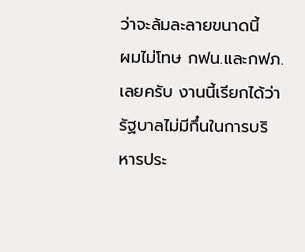ว่าจะล้มละลายขนาดนี้
ผมไม่โทษ กฟน.และกฟภ.เลยครับ งานนี้เรียกได้ว่ารัฐบาลไม่มีกึ๋นในการบริหารประ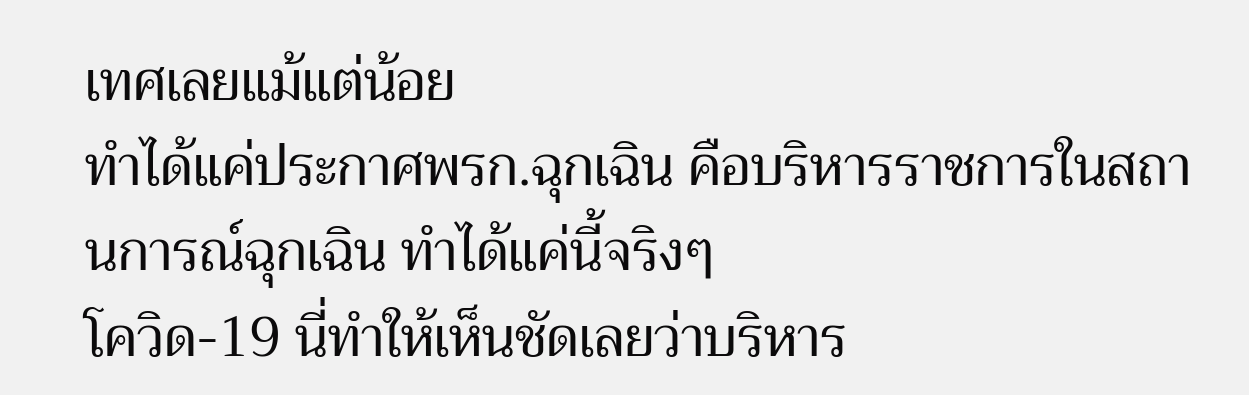เทศเลยแม้แต่น้อย
ทำได้แค่ประกาศพรก.ฉุกเฉิน คือบริหารราชการในสถานการณ์ฉุกเฉิน ทำได้แค่นี้จริงๆ
โควิด-19 นี่ทำให้เห็นชัดเลยว่าบริหาร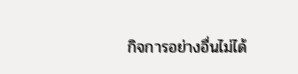กิจการอย่างอื่นไม่ได้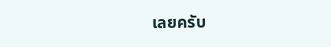เลยครับ